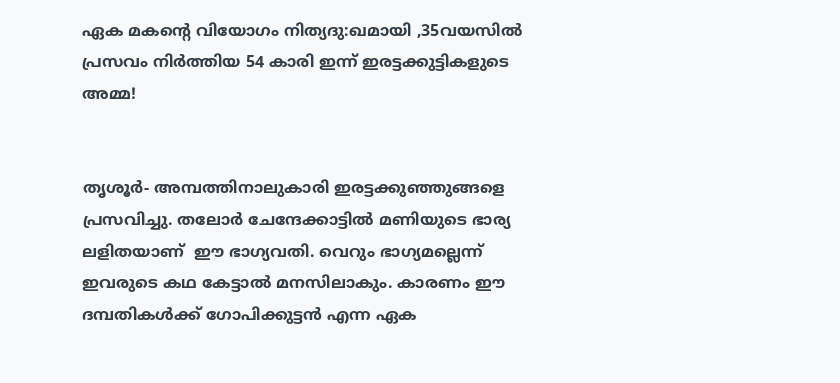ഏക മകന്റെ വിയോഗം നിത്യദു:ഖമായി ,35വയസില്‍ പ്രസവം നിര്‍ത്തിയ 54 കാരി ഇന്ന് ഇരട്ടക്കുട്ടികളുടെ അമ്മ!


തൃശൂര്‍- അമ്പത്തിനാലുകാരി ഇരട്ടക്കുഞ്ഞുങ്ങളെ പ്രസവിച്ചു. തലോര്‍ ചേന്ദേക്കാട്ടില്‍ മണിയുടെ ഭാര്യ ലളിതയാണ്  ഈ ഭാഗ്യവതി. വെറും ഭാഗ്യമല്ലെന്ന് ഇവരുടെ കഥ കേട്ടാല്‍ മനസിലാകും. കാരണം ഈ ദമ്പതികള്‍ക്ക് ഗോപിക്കുട്ടന്‍ എന്ന ഏക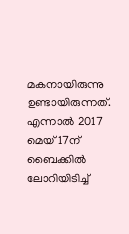മകനായിരുന്നു ഉണ്ടായിരുന്നത്. എന്നാല്‍ 2017 മെയ് 17ന് ബൈക്കില്‍ ലോറിയിടിച്ച്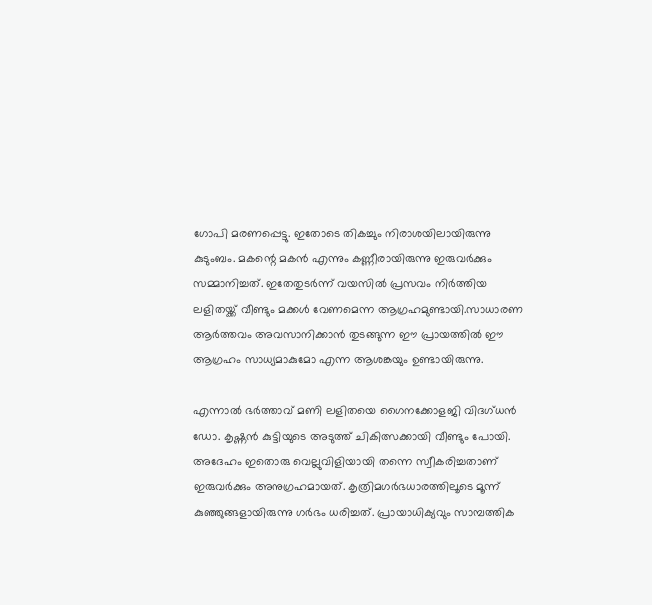ഗോപി മരണപ്പെട്ടു. ഇതോടെ തികച്ചും നിരാശയിലായിരുന്നു കുടുംബം. മകന്റെ മകന്‍ എന്നും കണ്ണീരായിരുന്നു ഇരുവര്‍ക്കും സമ്മാനിച്ചത്. ഇതേതുടര്‍ന്ന് വയസില്‍ പ്രസവം നിര്‍ത്തിയ ലളിതയ്ക്ക് വീണ്ടും മക്കള്‍ വേണമെന്ന ആഗ്രഹമുണ്ടായി.സാധാരണ ആര്‍ത്തവം അവസാനിക്കാന്‍ തുടങ്ങുന്ന ഈ പ്രായത്തില്‍ ഈ ആഗ്രഹം സാധ്യമാകുമോ എന്ന ആശങ്കയും ഉണ്ടായിരുന്നു.

എന്നാല്‍ ഭര്‍ത്താവ് മണി ലളിതയെ ഗൈനക്കോളജി വിദഗ്ധന്‍ ഡോ. കൃഷ്ണന്‍ കുട്ടിയുടെ അടുത്ത് ചികിത്സക്കായി വീണ്ടും പോയി. അദേഹം ഇതൊരു വെല്ലുവിളിയായി തന്നെ സ്വീകരിച്ചതാണ് ഇരുവര്‍ക്കും അനുഗ്രഹമായത്. കൃത്രിമഗര്‍ഭധാരത്തിലൂടെ മൂന്ന് കുഞ്ഞുങ്ങളായിരുന്നു ഗര്‍ഭം ധരിച്ചത്. പ്രായാധിക്യവും സാമ്പത്തിക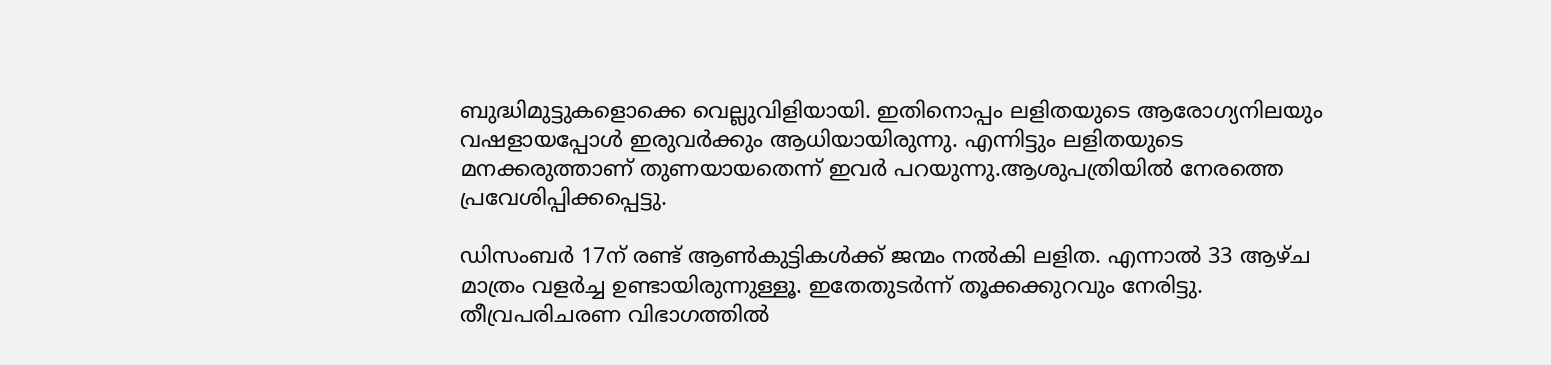ബുദ്ധിമുട്ടുകളൊക്കെ വെല്ലുവിളിയായി. ഇതിനൊപ്പം ലളിതയുടെ ആരോഗ്യനിലയും വഷളായപ്പോള്‍ ഇരുവര്‍ക്കും ആധിയായിരുന്നു. എന്നിട്ടും ലളിതയുടെ മനക്കരുത്താണ് തുണയായതെന്ന് ഇവര്‍ പറയുന്നു.ആശുപത്രിയില്‍ നേരത്തെ പ്രവേശിപ്പിക്കപ്പെട്ടു.

ഡിസംബര്‍ 17ന് രണ്ട് ആണ്‍കുട്ടികള്‍ക്ക് ജന്മം നല്‍കി ലളിത. എന്നാല്‍ 33 ആഴ്ച മാത്രം വളര്‍ച്ച ഉണ്ടായിരുന്നുള്ളൂ. ഇതേതുടര്‍ന്ന് തൂക്കക്കുറവും നേരിട്ടു. തീവ്രപരിചരണ വിഭാഗത്തില്‍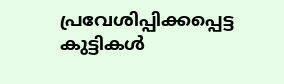പ്രവേശിപ്പിക്കപ്പെട്ട കുട്ടികള്‍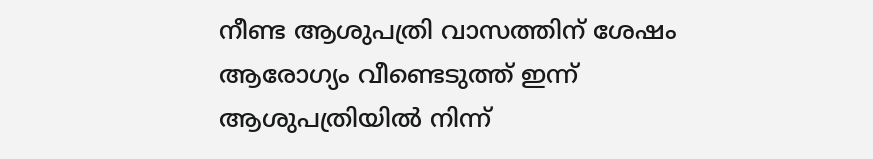നീണ്ട ആശുപത്രി വാസത്തിന് ശേഷം ആരോഗ്യം വീണ്ടെടുത്ത് ഇന്ന് ആശുപത്രിയില്‍ നിന്ന്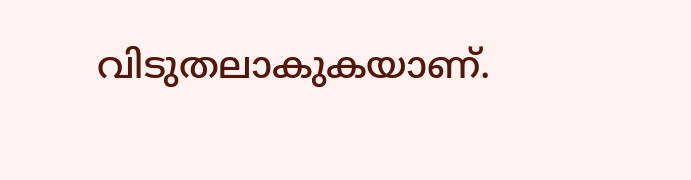വിടുതലാകുകയാണ്.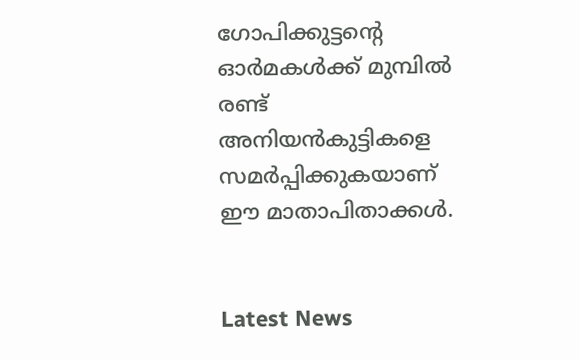ഗോപിക്കുട്ടന്റെ ഓര്‍മകള്‍ക്ക് മുമ്പില്‍ രണ്ട് അനിയന്‍കുട്ടികളെ സമര്‍പ്പിക്കുകയാണ് ഈ മാതാപിതാക്കള്‍.


Latest News